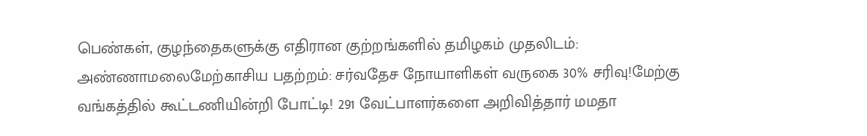பெண்கள், குழந்தைகளுக்கு எதிரான குற்றங்களில் தமிழகம் முதலிடம்: அண்ணாமலைமேற்காசிய பதற்றம்: சர்வதேச நோயாளிகள் வருகை 30% சரிவு!மேற்கு வங்கத்தில் கூட்டணியின்றி போட்டி! 291 வேட்பாளர்களை அறிவித்தார் மமதா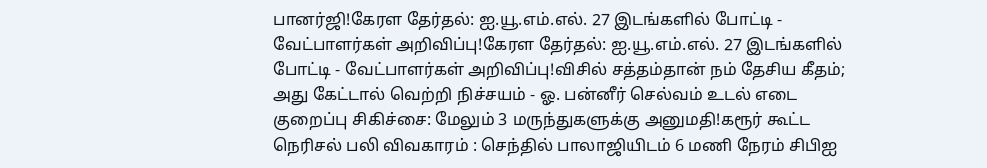பானர்ஜி!கேரள தேர்தல்: ஐ.யூ.எம்.எல். 27 இடங்களில் போட்டி - வேட்பாளர்கள் அறிவிப்பு!கேரள தேர்தல்: ஐ.யூ.எம்.எல். 27 இடங்களில் போட்டி - வேட்பாளர்கள் அறிவிப்பு!விசில் சத்தம்தான் நம் தேசிய கீதம்; அது கேட்டால் வெற்றி நிச்சயம் - ஓ. பன்னீர் செல்வம் உடல் எடை குறைப்பு சிகிச்சை: மேலும் 3 மருந்துகளுக்கு அனுமதி!கரூர் கூட்ட நெரிசல் பலி விவகாரம் : செந்தில் பாலாஜியிடம் 6 மணி நேரம் சிபிஐ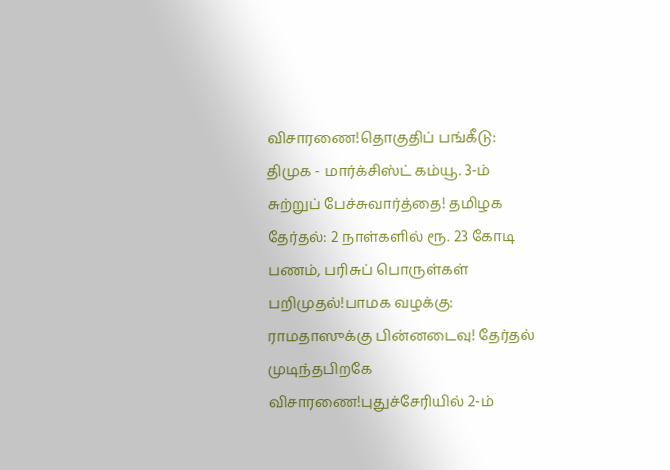விசாரணை!தொகுதிப் பங்கீடு: திமுக - மார்க்சிஸ்ட் கம்யூ. 3-ம் சுற்றுப் பேச்சுவார்த்தை! தமிழக தேர்தல்: 2 நாள்களில் ரூ. 23 கோடி பணம், பரிசுப் பொருள்கள் பறிமுதல்!பாமக வழக்கு: ராமதாஸுக்கு பின்னடைவு! தேர்தல் முடிந்தபிறகே விசாரணை!புதுச்சேரியில் 2-ம்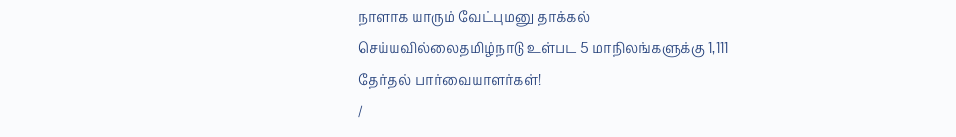நாளாக யாரும் வேட்புமனு தாக்கல் செய்யவில்லைதமிழ்நாடு உள்பட 5 மாநிலங்களுக்கு 1,111 தேர்தல் பார்வையாளர்கள்!
/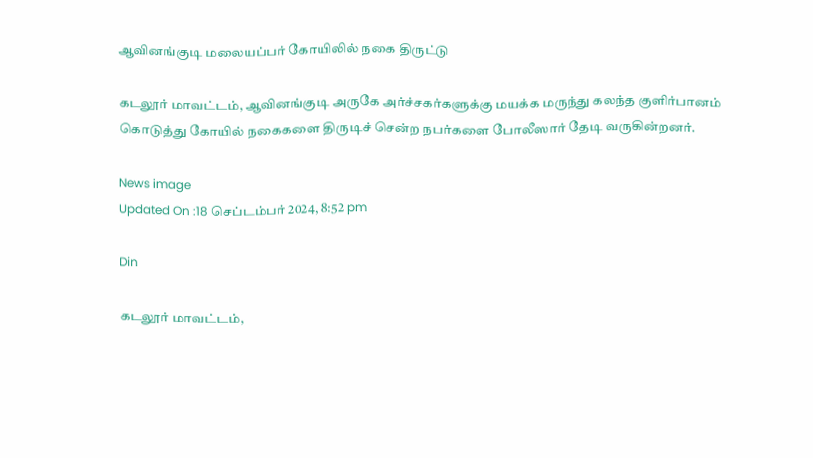ஆவினங்குடி மலையப்பர் கோயிலில் நகை திருட்டு

கடலூர் மாவட்டம், ஆவினங்குடி அருகே அர்ச்சகர்களுக்கு மயக்க மருந்து கலந்த குளிர்பானம் கொடுத்து கோயில் நகைகளை திருடிச் சென்ற நபர்களை போலீஸார் தேடி வருகின்றனர்.

News image
Updated On :18 செப்டம்பர் 2024, 8:52 pm

Din

கடலூர் மாவட்டம்,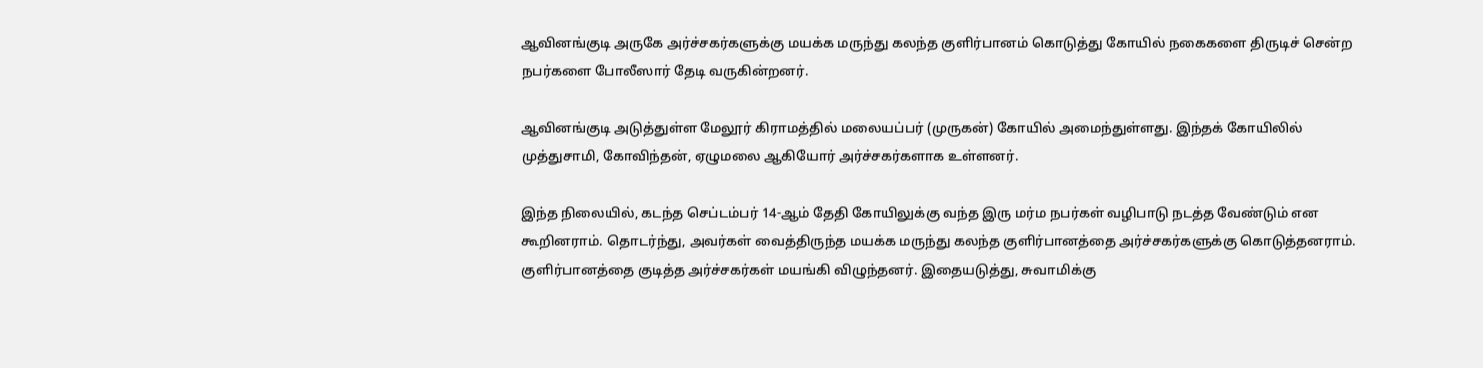ஆவினங்குடி அருகே அர்ச்சகர்களுக்கு மயக்க மருந்து கலந்த குளிர்பானம் கொடுத்து கோயில் நகைகளை திருடிச் சென்ற நபர்களை போலீஸார் தேடி வருகின்றனர்.

ஆவினங்குடி அடுத்துள்ள மேலூர் கிராமத்தில் மலையப்பர் (முருகன்) கோயில் அமைந்துள்ளது. இந்தக் கோயிலில் முத்துசாமி, கோவிந்தன், ஏழுமலை ஆகியோர் அர்ச்சகர்களாக உள்ளனர்.

இந்த நிலையில், கடந்த செப்டம்பர் 14-ஆம் தேதி கோயிலுக்கு வந்த இரு மர்ம நபர்கள் வழிபாடு நடத்த வேண்டும் என கூறினராம். தொடர்ந்து, அவர்கள் வைத்திருந்த மயக்க மருந்து கலந்த குளிர்பானத்தை அர்ச்சகர்களுக்கு கொடுத்தனராம். குளிர்பானத்தை குடித்த அர்ச்சகர்கள் மயங்கி விழுந்தனர். இதையடுத்து, சுவாமிக்கு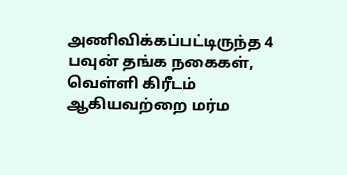அணிவிக்கப்பட்டிருந்த 4 பவுன் தங்க நகைகள், வெள்ளி கிரீடம் ஆகியவற்றை மர்ம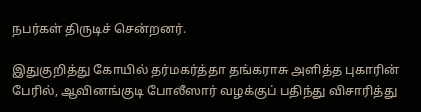நபர்கள் திருடிச் சென்றனர்.

இதுகுறித்து கோயில் தர்மகர்த்தா தங்கராசு அளித்த புகாரின் பேரில், ஆவினங்குடி போலீஸார் வழக்குப் பதிந்து விசாரித்து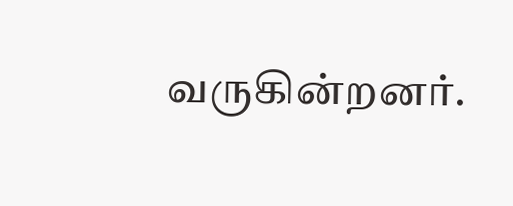வருகின்றனர்.